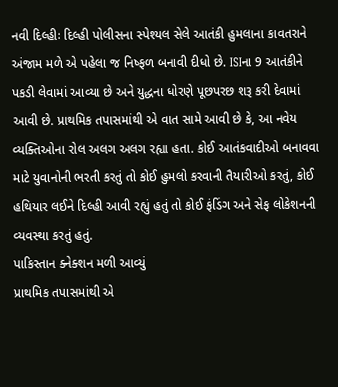નવી દિલ્હીઃ દિલ્હી પોલીસના સ્પેશ્યલ સેલે આતંકી હુમલાના કાવતરાને અંજામ મળે એ પહેલા જ નિષ્ફળ બનાવી દીધો છે. ISIના 9 આતંકીને પકડી લેવામાં આવ્યા છે અને યુદ્ધના ધોરણે પૂછપરછ શરૂ કરી દેવામાં આવી છે. પ્રાથમિક તપાસમાંથી એ વાત સામે આવી છે કે, આ નવેય વ્યક્તિઓના રોલ અલગ અલગ રહ્યા હતા. કોઈ આતંકવાદીઓ બનાવવા માટે યુવાનોની ભરતી કરતું તો કોઈ હુમલો કરવાની તૈયારીઓ કરતું, કોઈ હથિયાર લઈને દિલ્હી આવી રહ્યું હતું તો કોઈ ફંડિંગ અને સેફ લોકેશનની વ્યવસ્થા કરતું હતું.
પાકિસ્તાન ક્નેક્શન મળી આવ્યું
પ્રાથમિક તપાસમાંથી એ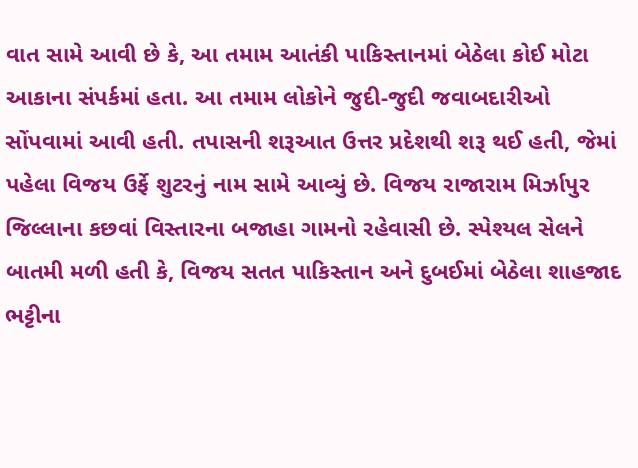વાત સામે આવી છે કે, આ તમામ આતંકી પાકિસ્તાનમાં બેઠેલા કોઈ મોટા આકાના સંપર્કમાં હતા. આ તમામ લોકોને જુદી-જુદી જવાબદારીઓ સોંપવામાં આવી હતી. તપાસની શરૂઆત ઉત્તર પ્રદેશથી શરૂ થઈ હતી, જેમાં પહેલા વિજય ઉર્ફે શુટરનું નામ સામે આવ્યું છે. વિજય રાજારામ મિર્ઝાપુર જિલ્લાના કછવાં વિસ્તારના બજાહા ગામનો રહેવાસી છે. સ્પેશ્યલ સેલને બાતમી મળી હતી કે, વિજય સતત પાકિસ્તાન અને દુબઈમાં બેઠેલા શાહજાદ ભટ્ટીના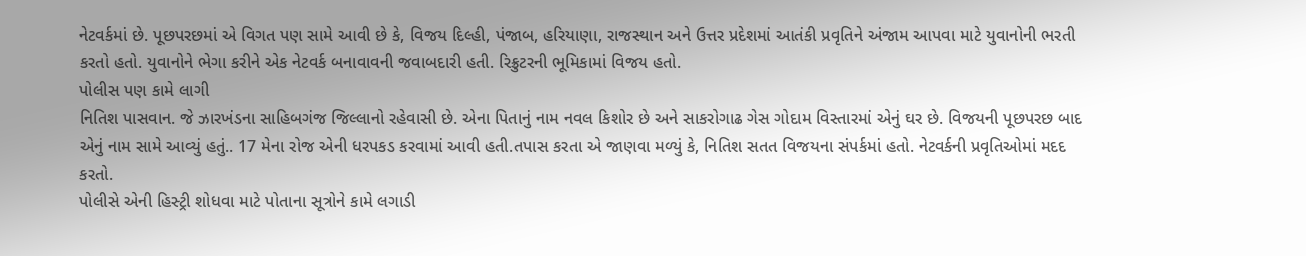નેટવર્કમાં છે. પૂછપરછમાં એ વિગત પણ સામે આવી છે કે, વિજય દિલ્હી, પંજાબ, હરિયાણા, રાજસ્થાન અને ઉત્તર પ્રદેશમાં આતંકી પ્રવૃતિને અંજામ આપવા માટે યુવાનોની ભરતી કરતો હતો. યુવાનોને ભેગા કરીને એક નેટવર્ક બનાવાવની જવાબદારી હતી. રિક્રુટરની ભૂમિકામાં વિજય હતો.
પોલીસ પણ કામે લાગી
નિતિશ પાસવાન. જે ઝારખંડના સાહિબગંજ જિલ્લાનો રહેવાસી છે. એના પિતાનું નામ નવલ કિશોર છે અને સાકરોગાઢ ગેસ ગોદામ વિસ્તારમાં એનું ઘર છે. વિજયની પૂછપરછ બાદ એનું નામ સામે આવ્યું હતું.. 17 મેના રોજ એની ધરપકડ કરવામાં આવી હતી.તપાસ કરતા એ જાણવા મળ્યું કે, નિતિશ સતત વિજયના સંપર્કમાં હતો. નેટવર્કની પ્રવૃતિઓમાં મદદ કરતો.
પોલીસે એની હિસ્ટ્રી શોધવા માટે પોતાના સૂત્રોને કામે લગાડી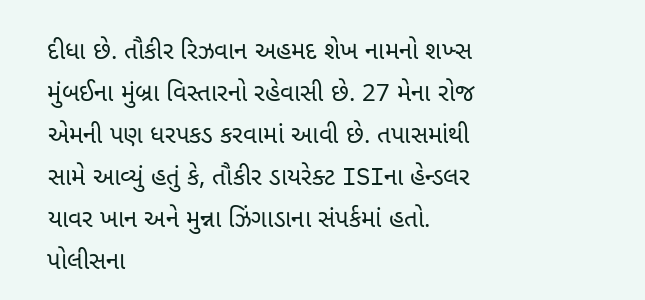દીધા છે. તૌકીર રિઝવાન અહમદ શેખ નામનો શખ્સ મુંબઈના મુંબ્રા વિસ્તારનો રહેવાસી છે. 27 મેના રોજ એમની પણ ધરપકડ કરવામાં આવી છે. તપાસમાંથી સામે આવ્યું હતું કે, તૌકીર ડાયરેક્ટ ISIના હેન્ડલર યાવર ખાન અને મુન્ના ઝિંગાડાના સંપર્કમાં હતો. પોલીસના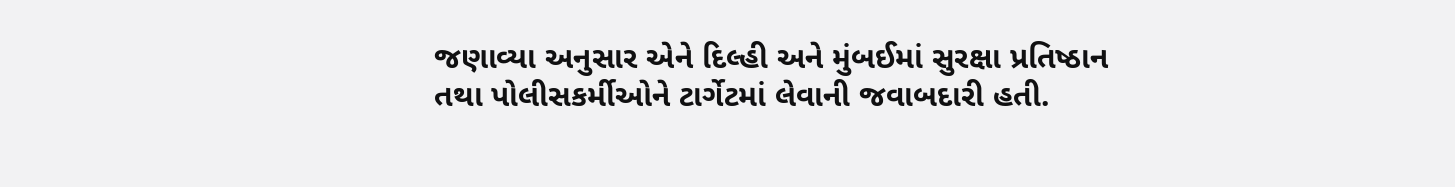જણાવ્યા અનુસાર એને દિલ્હી અને મુંબઈમાં સુરક્ષા પ્રતિષ્ઠાન તથા પોલીસકર્મીઓને ટાર્ગેટમાં લેવાની જવાબદારી હતી.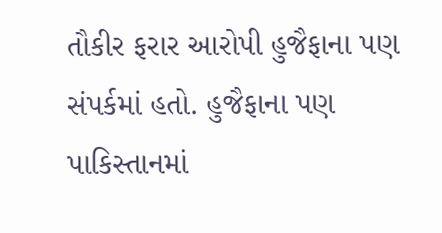તૌકીર ફરાર આરોપી હુજૈફાના પણ સંપર્કમાં હતો. હુજૈફાના પણ પાકિસ્તાનમાં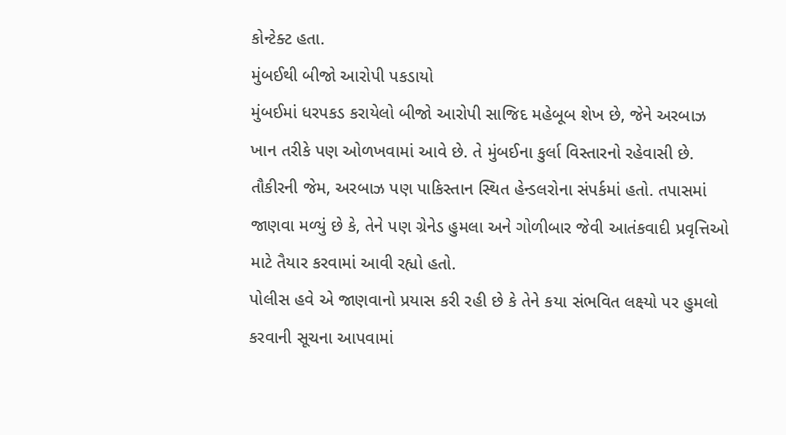કોન્ટેક્ટ હતા.
મુંબઈથી બીજો આરોપી પકડાયો
મુંબઈમાં ધરપકડ કરાયેલો બીજો આરોપી સાજિદ મહેબૂબ શેખ છે, જેને અરબાઝ ખાન તરીકે પણ ઓળખવામાં આવે છે. તે મુંબઈના કુર્લા વિસ્તારનો રહેવાસી છે. તૌકીરની જેમ, અરબાઝ પણ પાકિસ્તાન સ્થિત હેન્ડલરોના સંપર્કમાં હતો. તપાસમાં જાણવા મળ્યું છે કે, તેને પણ ગ્રેનેડ હુમલા અને ગોળીબાર જેવી આતંકવાદી પ્રવૃત્તિઓ માટે તૈયાર કરવામાં આવી રહ્યો હતો.
પોલીસ હવે એ જાણવાનો પ્રયાસ કરી રહી છે કે તેને કયા સંભવિત લક્ષ્યો પર હુમલો કરવાની સૂચના આપવામાં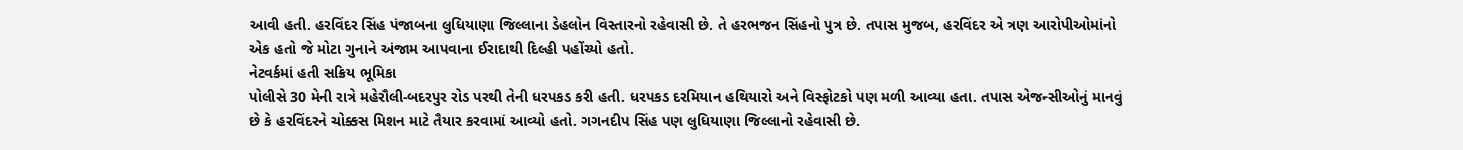આવી હતી. હરવિંદર સિંહ પંજાબના લુધિયાણા જિલ્લાના ડેહલોન વિસ્તારનો રહેવાસી છે. તે હરભજન સિંહનો પુત્ર છે. તપાસ મુજબ, હરવિંદર એ ત્રણ આરોપીઓમાંનો એક હતો જે મોટા ગુનાને અંજામ આપવાના ઈરાદાથી દિલ્હી પહોંચ્યો હતો.
નેટવર્કમાં હતી સક્રિય ભૂમિકા
પોલીસે 30 મેની રાત્રે મહેરૌલી-બદરપુર રોડ પરથી તેની ધરપકડ કરી હતી. ધરપકડ દરમિયાન હથિયારો અને વિસ્ફોટકો પણ મળી આવ્યા હતા. તપાસ એજન્સીઓનું માનવું છે કે હરવિંદરને ચોક્કસ મિશન માટે તૈયાર કરવામાં આવ્યો હતો. ગગનદીપ સિંહ પણ લુધિયાણા જિલ્લાનો રહેવાસી છે.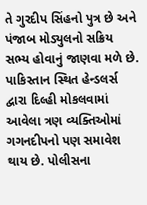તે ગુરદીપ સિંહનો પુત્ર છે અને પંજાબ મોડ્યુલનો સક્રિય સભ્ય હોવાનું જાણવા મળે છે.
પાકિસ્તાન સ્થિત હેન્ડલર્સ દ્વારા દિલ્હી મોકલવામાં આવેલા ત્રણ વ્યક્તિઓમાં ગગનદીપનો પણ સમાવેશ થાય છે. પોલીસના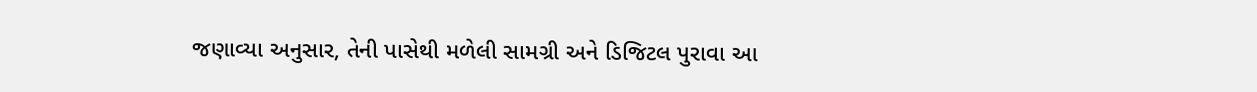જણાવ્યા અનુસાર, તેની પાસેથી મળેલી સામગ્રી અને ડિજિટલ પુરાવા આ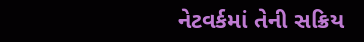નેટવર્કમાં તેની સક્રિય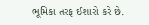ભૂમિકા તરફ ઈશારો કરે છે.